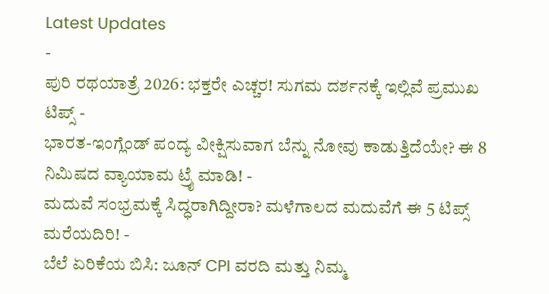Latest Updates
-
ಪುರಿ ರಥಯಾತ್ರೆ 2026: ಭಕ್ತರೇ ಎಚ್ಚರ! ಸುಗಮ ದರ್ಶನಕ್ಕೆ ಇಲ್ಲಿವೆ ಪ್ರಮುಖ ಟಿಪ್ಸ್ -
ಭಾರತ-ಇಂಗ್ಲೆಂಡ್ ಪಂದ್ಯ ವೀಕ್ಷಿಸುವಾಗ ಬೆನ್ನು ನೋವು ಕಾಡುತ್ತಿದೆಯೇ? ಈ 8 ನಿಮಿಷದ ವ್ಯಾಯಾಮ ಟ್ರೈ ಮಾಡಿ! -
ಮದುವೆ ಸಂಭ್ರಮಕ್ಕೆ ಸಿದ್ಧರಾಗಿದ್ದೀರಾ? ಮಳೆಗಾಲದ ಮದುವೆಗೆ ಈ 5 ಟಿಪ್ಸ್ ಮರೆಯದಿರಿ! -
ಬೆಲೆ ಏರಿಕೆಯ ಬಿಸಿ: ಜೂನ್ CPI ವರದಿ ಮತ್ತು ನಿಮ್ಮ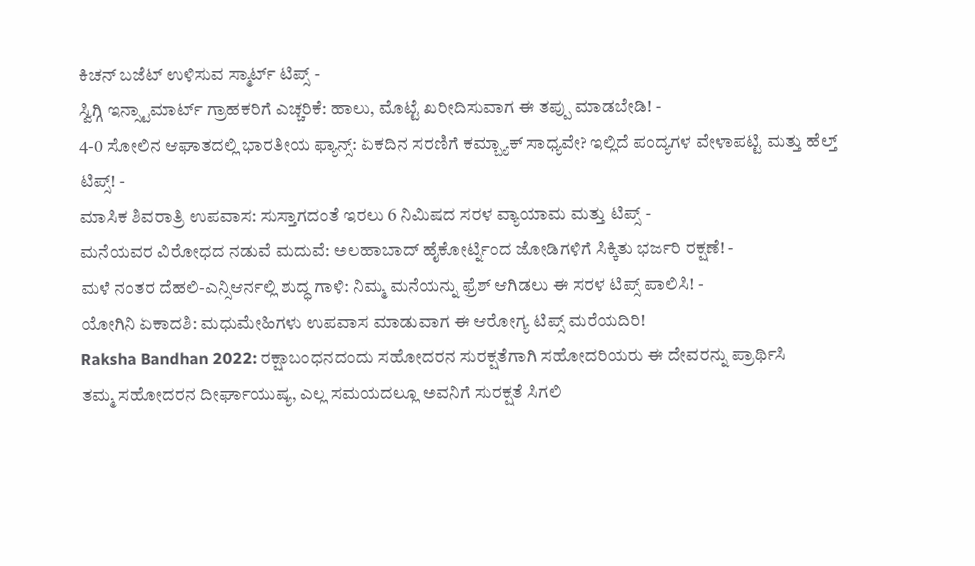ಕಿಚನ್ ಬಜೆಟ್ ಉಳಿಸುವ ಸ್ಮಾರ್ಟ್ ಟಿಪ್ಸ್ -
ಸ್ವಿಗ್ಗಿ ಇನ್ಸ್ಟಾಮಾರ್ಟ್ ಗ್ರಾಹಕರಿಗೆ ಎಚ್ಚರಿಕೆ: ಹಾಲು, ಮೊಟ್ಟೆ ಖರೀದಿಸುವಾಗ ಈ ತಪ್ಪು ಮಾಡಬೇಡಿ! -
4-0 ಸೋಲಿನ ಆಘಾತದಲ್ಲಿ ಭಾರತೀಯ ಫ್ಯಾನ್ಸ್: ಏಕದಿನ ಸರಣಿಗೆ ಕಮ್ಬ್ಯಾಕ್ ಸಾಧ್ಯವೇ? ಇಲ್ಲಿದೆ ಪಂದ್ಯಗಳ ವೇಳಾಪಟ್ಟಿ ಮತ್ತು ಹೆಲ್ತ್ ಟಿಪ್ಸ್! -
ಮಾಸಿಕ ಶಿವರಾತ್ರಿ ಉಪವಾಸ: ಸುಸ್ತಾಗದಂತೆ ಇರಲು 6 ನಿಮಿಷದ ಸರಳ ವ್ಯಾಯಾಮ ಮತ್ತು ಟಿಪ್ಸ್ -
ಮನೆಯವರ ವಿರೋಧದ ನಡುವೆ ಮದುವೆ: ಅಲಹಾಬಾದ್ ಹೈಕೋರ್ಟ್ನಿಂದ ಜೋಡಿಗಳಿಗೆ ಸಿಕ್ಕಿತು ಭರ್ಜರಿ ರಕ್ಷಣೆ! -
ಮಳೆ ನಂತರ ದೆಹಲಿ-ಎನ್ಸಿಆರ್ನಲ್ಲಿ ಶುದ್ಧ ಗಾಳಿ: ನಿಮ್ಮ ಮನೆಯನ್ನು ಫ್ರೆಶ್ ಆಗಿಡಲು ಈ ಸರಳ ಟಿಪ್ಸ್ ಪಾಲಿಸಿ! -
ಯೋಗಿನಿ ಏಕಾದಶಿ: ಮಧುಮೇಹಿಗಳು ಉಪವಾಸ ಮಾಡುವಾಗ ಈ ಆರೋಗ್ಯ ಟಿಪ್ಸ್ ಮರೆಯದಿರಿ!
Raksha Bandhan 2022: ರಕ್ಷಾಬಂಧನದಂದು ಸಹೋದರನ ಸುರಕ್ಷತೆಗಾಗಿ ಸಹೋದರಿಯರು ಈ ದೇವರನ್ನು ಪ್ರಾರ್ಥಿಸಿ
ತಮ್ಮ ಸಹೋದರನ ದೀರ್ಘಾಯುಷ್ಯ, ಎಲ್ಲ ಸಮಯದಲ್ಲೂ ಅವನಿಗೆ ಸುರಕ್ಷತೆ ಸಿಗಲಿ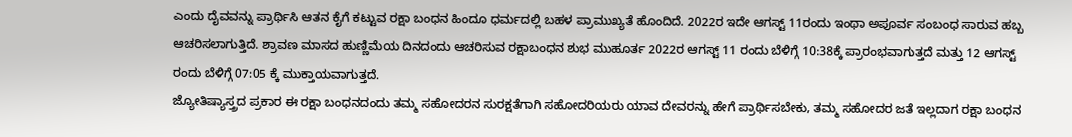ಎಂದು ದೈವವನ್ನು ಪ್ರಾರ್ಥಿಸಿ ಆತನ ಕೈಗೆ ಕಟ್ಟುವ ರಕ್ಷಾ ಬಂಧನ ಹಿಂದೂ ಧರ್ಮದಲ್ಲಿ ಬಹಳ ಪ್ರಾಮುಖ್ಯತೆ ಹೊಂದಿದೆ. 2022ರ ಇದೇ ಆಗಸ್ಟ್ 11ರಂದು ಇಂಥಾ ಅಪೂರ್ವ ಸಂಬಂಧ ಸಾರುವ ಹಬ್ಬ ಆಚರಿಸಲಾಗುತ್ತಿದೆ. ಶ್ರಾವಣ ಮಾಸದ ಹುಣ್ಣಿಮೆಯ ದಿನದಂದು ಆಚರಿಸುವ ರಕ್ಷಾಬಂಧನ ಶುಭ ಮುಹೂರ್ತ 2022ರ ಆಗಸ್ಟ್ 11 ರಂದು ಬೆಳಿಗ್ಗೆ 10:38ಕ್ಕೆ ಪ್ರಾರಂಭವಾಗುತ್ತದೆ ಮತ್ತು 12 ಆಗಸ್ಟ್ ರಂದು ಬೆಳಿಗ್ಗೆ 07:05 ಕ್ಕೆ ಮುಕ್ತಾಯವಾಗುತ್ತದೆ.
ಜ್ಯೋತಿಷ್ಯಾಸ್ತ್ರದ ಪ್ರಕಾರ ಈ ರಕ್ಷಾ ಬಂಧನದಂದು ತಮ್ಮ ಸಹೋದರನ ಸುರಕ್ಷತೆಗಾಗಿ ಸಹೋದರಿಯರು ಯಾವ ದೇವರನ್ನು ಹೇಗೆ ಪ್ರಾರ್ಥಿಸಬೇಕು, ತಮ್ಮ ಸಹೋದರ ಜತೆ ಇಲ್ಲದಾಗ ರಕ್ಷಾ ಬಂಧನ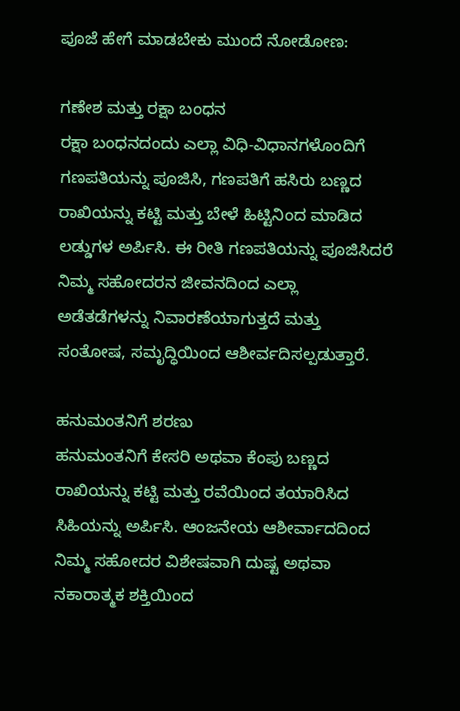ಪೂಜೆ ಹೇಗೆ ಮಾಡಬೇಕು ಮುಂದೆ ನೋಡೋಣ:

ಗಣೇಶ ಮತ್ತು ರಕ್ಷಾ ಬಂಧನ
ರಕ್ಷಾ ಬಂಧನದಂದು ಎಲ್ಲಾ ವಿಧಿ-ವಿಧಾನಗಳೊಂದಿಗೆ ಗಣಪತಿಯನ್ನು ಪೂಜಿಸಿ, ಗಣಪತಿಗೆ ಹಸಿರು ಬಣ್ಣದ ರಾಖಿಯನ್ನು ಕಟ್ಟಿ ಮತ್ತು ಬೇಳೆ ಹಿಟ್ಟಿನಿಂದ ಮಾಡಿದ ಲಡ್ಡುಗಳ ಅರ್ಪಿಸಿ. ಈ ರೀತಿ ಗಣಪತಿಯನ್ನು ಪೂಜಿಸಿದರೆ ನಿಮ್ಮ ಸಹೋದರನ ಜೀವನದಿಂದ ಎಲ್ಲಾ ಅಡೆತಡೆಗಳನ್ನು ನಿವಾರಣೆಯಾಗುತ್ತದೆ ಮತ್ತು ಸಂತೋಷ, ಸಮೃದ್ಧಿಯಿಂದ ಆಶೀರ್ವದಿಸಲ್ಪಡುತ್ತಾರೆ.

ಹನುಮಂತನಿಗೆ ಶರಣು
ಹನುಮಂತನಿಗೆ ಕೇಸರಿ ಅಥವಾ ಕೆಂಪು ಬಣ್ಣದ ರಾಖಿಯನ್ನು ಕಟ್ಟಿ ಮತ್ತು ರವೆಯಿಂದ ತಯಾರಿಸಿದ ಸಿಹಿಯನ್ನು ಅರ್ಪಿಸಿ. ಆಂಜನೇಯ ಆಶೀರ್ವಾದದಿಂದ ನಿಮ್ಮ ಸಹೋದರ ವಿಶೇಷವಾಗಿ ದುಷ್ಟ ಅಥವಾ ನಕಾರಾತ್ಮಕ ಶಕ್ತಿಯಿಂದ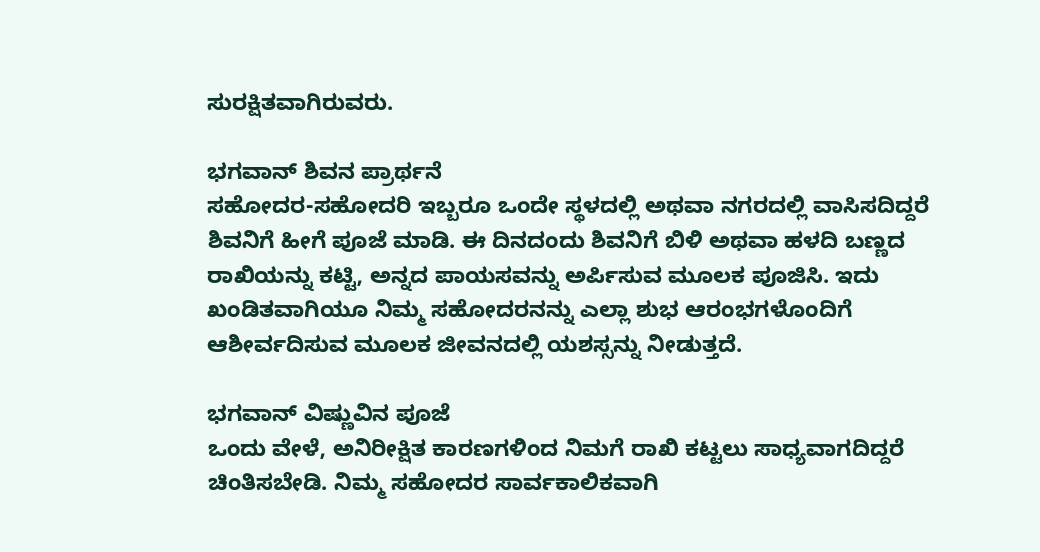ಸುರಕ್ಷಿತವಾಗಿರುವರು.

ಭಗವಾನ್ ಶಿವನ ಪ್ರಾರ್ಥನೆ
ಸಹೋದರ-ಸಹೋದರಿ ಇಬ್ಬರೂ ಒಂದೇ ಸ್ಥಳದಲ್ಲಿ ಅಥವಾ ನಗರದಲ್ಲಿ ವಾಸಿಸದಿದ್ದರೆ ಶಿವನಿಗೆ ಹೀಗೆ ಪೂಜೆ ಮಾಡಿ. ಈ ದಿನದಂದು ಶಿವನಿಗೆ ಬಿಳಿ ಅಥವಾ ಹಳದಿ ಬಣ್ಣದ ರಾಖಿಯನ್ನು ಕಟ್ಟಿ, ಅನ್ನದ ಪಾಯಸವನ್ನು ಅರ್ಪಿಸುವ ಮೂಲಕ ಪೂಜಿಸಿ. ಇದು ಖಂಡಿತವಾಗಿಯೂ ನಿಮ್ಮ ಸಹೋದರನನ್ನು ಎಲ್ಲಾ ಶುಭ ಆರಂಭಗಳೊಂದಿಗೆ ಆಶೀರ್ವದಿಸುವ ಮೂಲಕ ಜೀವನದಲ್ಲಿ ಯಶಸ್ಸನ್ನು ನೀಡುತ್ತದೆ.

ಭಗವಾನ್ ವಿಷ್ಣುವಿನ ಪೂಜೆ
ಒಂದು ವೇಳೆ, ಅನಿರೀಕ್ಷಿತ ಕಾರಣಗಳಿಂದ ನಿಮಗೆ ರಾಖಿ ಕಟ್ಟಲು ಸಾಧ್ಯವಾಗದಿದ್ದರೆ ಚಿಂತಿಸಬೇಡಿ. ನಿಮ್ಮ ಸಹೋದರ ಸಾರ್ವಕಾಲಿಕವಾಗಿ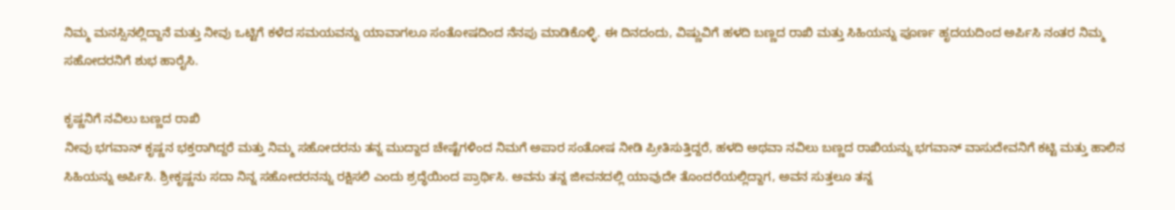ನಿಮ್ಮ ಮನಸ್ಸಿನಲ್ಲಿದ್ದಾನೆ ಮತ್ತು ನೀವು ಒಟ್ಟಿಗೆ ಕಳೆದ ಸಮಯವನ್ನು ಯಾವಾಗಲೂ ಸಂತೋಷದಿಂದ ನೆನಪು ಮಾಡಿಕೊಳ್ಳಿ. ಈ ದಿನದಂದು, ವಿಷ್ಣುವಿಗೆ ಹಳದಿ ಬಣ್ಣದ ರಾಖಿ ಮತ್ತು ಸಿಹಿಯನ್ನು ಪೂರ್ಣ ಹೃದಯದಿಂದ ಅರ್ಪಿಸಿ ನಂತರ ನಿಮ್ಮ ಸಹೋದರನಿಗೆ ಶುಭ ಹಾರೈಸಿ.

ಕೃಷ್ಣನಿಗೆ ನವಿಲು ಬಣ್ಣದ ರಾಖಿ
ನೀವು ಭಗವಾನ್ ಕೃಷ್ಣನ ಭಕ್ತರಾಗಿದ್ದರೆ ಮತ್ತು ನಿಮ್ಮ ಸಹೋದರನು ತನ್ನ ಮುದ್ದಾದ ಚೇಷ್ಟೆಗಳಿಂದ ನಿಮಗೆ ಅಪಾರ ಸಂತೋಷ ನೀಡಿ ಪ್ರೀತಿಸುತ್ತಿದ್ದರೆ, ಹಳದಿ ಅಥವಾ ನವಿಲು ಬಣ್ಣದ ರಾಖಿಯನ್ನು ಭಗವಾನ್ ವಾಸುದೇವನಿಗೆ ಕಟ್ಟಿ ಮತ್ತು ಹಾಲಿನ ಸಿಹಿಯನ್ನು ಅರ್ಪಿಸಿ. ಶ್ರೀಕೃಷ್ಣನು ಸದಾ ನಿನ್ನ ಸಹೋದರನನ್ನು ರಕ್ಷಿಸಲಿ ಎಂದು ಶ್ರದ್ಧೆಯಿಂದ ಪ್ರಾರ್ಥಿಸಿ. ಅವನು ತನ್ನ ಜೀವನದಲ್ಲಿ ಯಾವುದೇ ತೊಂದರೆಯಲ್ಲಿದ್ದಾಗ, ಅವನ ಸುತ್ತಲೂ ತನ್ನ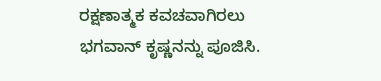ರಕ್ಷಣಾತ್ಮಕ ಕವಚವಾಗಿರಲು ಭಗವಾನ್ ಕೃಷ್ಣನನ್ನು ಪೂಜಿಸಿ.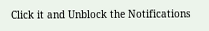Click it and Unblock the Notifications